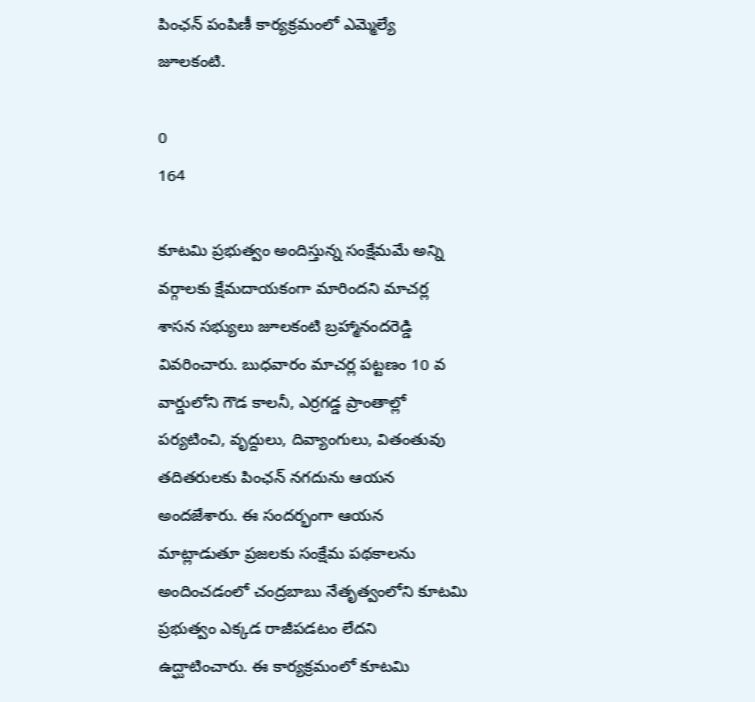పింఛన్ పంపిణీ కార్యక్రమంలో ఎమ్మెల్యే జూలకంటి.

0
164

కూటమి ప్రభుత్వం అందిస్తున్న సంక్షేమమే అన్ని వర్గాలకు క్షేమదాయకంగా మారిందని మాచర్ల శాసన సభ్యులు జూలకంటి బ్రహ్మానందరెడ్డి వివరించారు. బుధవారం మాచర్ల పట్టణం 10 వ వార్డులోని గౌడ కాలనీ, ఎర్రగడ్డ ప్రాంతాల్లో పర్యటించి, వృద్దులు, దివ్యాంగులు, వితంతువు తదితరులకు పింఛన్ నగదును ఆయన అందజేశారు. ఈ సందర్భంగా ఆయన మాట్లాడుతూ ప్రజలకు సంక్షేమ పథకాలను అందించడంలో చంద్రబాబు నేతృత్వంలోని కూటమి ప్రభుత్వం ఎక్కడ రాజీపడటం లేదని ఉద్ఘాటించారు. ఈ కార్యక్రమంలో కూటమి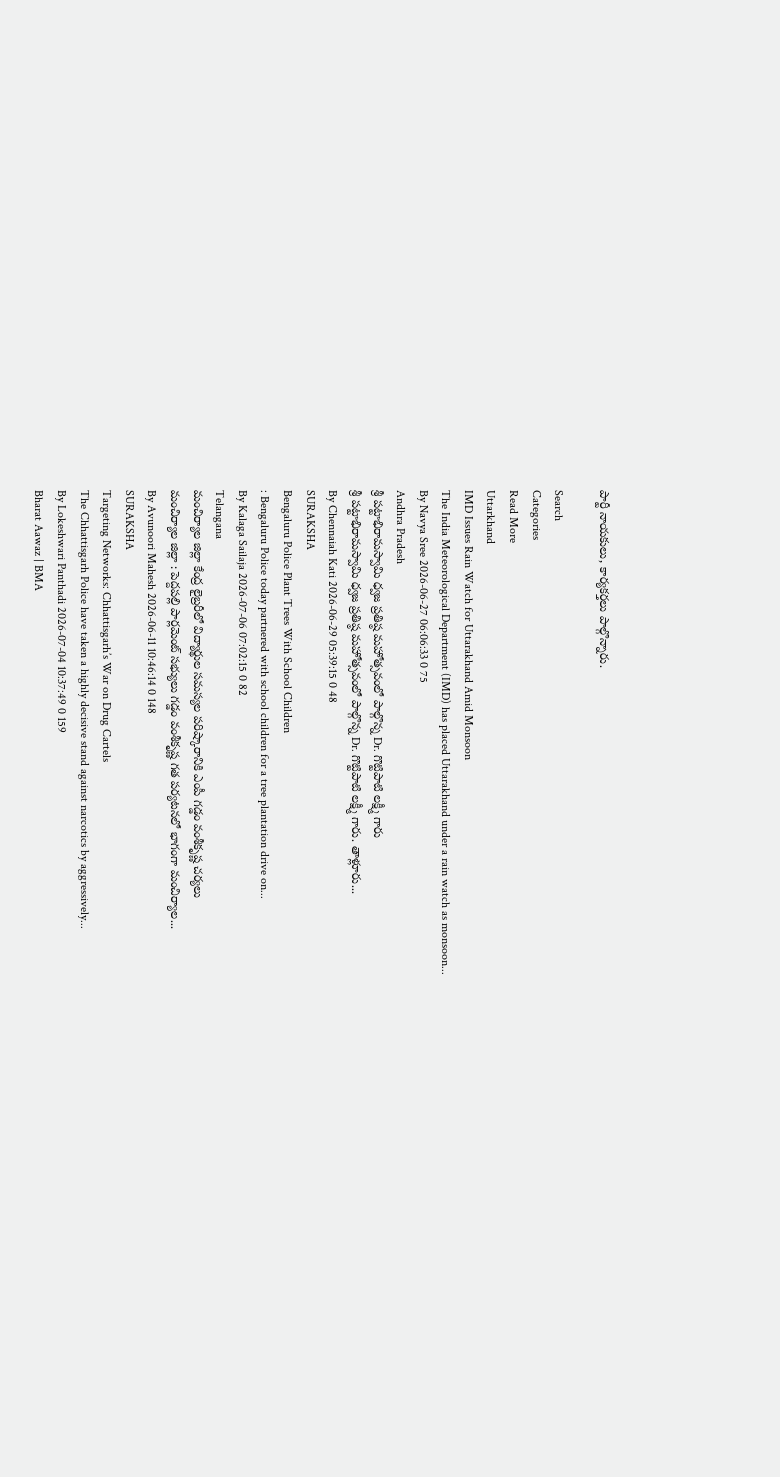పార్టీ నాయకులు, కార్యకర్తలు పాల్గొన్నారు.

Search
Categories
Read More
Uttarkhand
IMD Issues Rain Watch for Uttarakhand Amid Monsoon
The India Meteorological Department (IMD) has placed Uttarakhand under a rain watch as monsoon...
By Navya Sree 2026-06-27 06:06:33 0 75
Andhra Pradesh
శ్రీ పట్టాభిరామస్వామి ధ్వజ ప్రతిష్ఠ మహోత్సవంలో పాల్గొన్న Dr. గొట్టిపాటి లక్ష్మీ గారు
శ్రీ పట్టాభిరామస్వామి ధ్వజ ప్రతిష్ఠ మహోత్సవంలో పాల్గొన్న Dr. గొట్టిపాటి లక్ష్మీ గారు. తాళ్లూరు...
By Chennaiah Kati 2026-06-29 05:39:15 0 48
SURAKSHA
Bengaluru Police Plant Trees With School Children
: Bengaluru Police today partnered with school children for a tree plantation drive on...
By Kalaga Sailaja 2026-07-06 07:02:15 0 82
Telangana
మంచిర్యాల జిల్లా కేంద్ర లైబ్రరీలో విద్యార్థుల సమస్యల పరిష్కారానికి ఎంపీ గడ్డం వంశీకృష్ణ చర్యలు
మంచిర్యాల జిల్లా : పెద్దపల్లి పార్లమెంట్ సభ్యులు గడ్డం వంశీకృష్ణ గత పర్యటనలో భాగంగా మంచిర్యాల...
By Avunoori Mahesh 2026-06-11 10:46:14 0 148
SURAKSHA
Targeting Networks: Chhattisgarh’s War on Drug Cartels
The Chhattisgarh Police have taken a highly decisive stand against narcotics by aggressively...
By Lokeshwari Panthadi 2026-07-04 10:37:49 0 159
Bharat Aawaz | BMA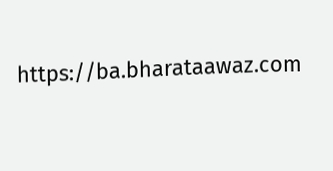https://ba.bharataawaz.com